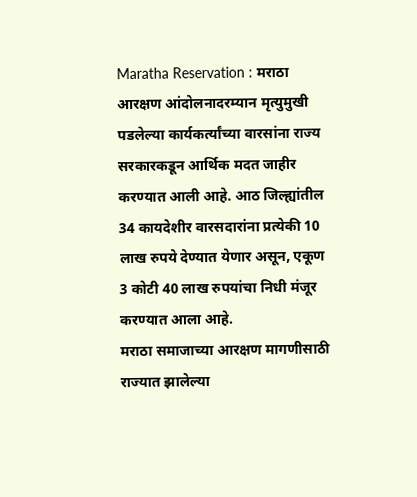Maratha Reservation : मराठा आरक्षण आंदोलनादरम्यान मृत्युमुखी पडलेल्या कार्यकर्त्यांच्या वारसांना राज्य सरकारकडून आर्थिक मदत जाहीर करण्यात आली आहे. आठ जिल्ह्यांतील 34 कायदेशीर वारसदारांना प्रत्येकी 10 लाख रुपये देण्यात येणार असून, एकूण 3 कोटी 40 लाख रुपयांचा निधी मंजूर करण्यात आला आहे.
मराठा समाजाच्या आरक्षण मागणीसाठी राज्यात झालेल्या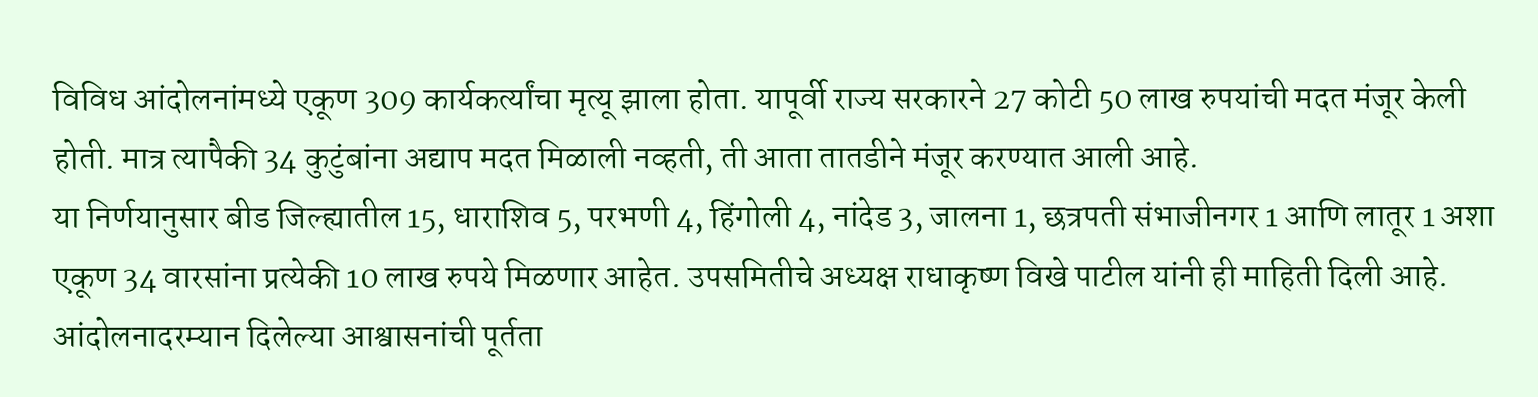विविध आंदोलनांमध्ये एकूण 309 कार्यकर्त्यांचा मृत्यू झाला होता. यापूर्वी राज्य सरकारने 27 कोटी 50 लाख रुपयांची मदत मंजूर केली होती. मात्र त्यापैकी 34 कुटुंबांना अद्याप मदत मिळाली नव्हती, ती आता तातडीने मंजूर करण्यात आली आहे.
या निर्णयानुसार बीड जिल्ह्यातील 15, धाराशिव 5, परभणी 4, हिंगोली 4, नांदेड 3, जालना 1, छत्रपती संभाजीनगर 1 आणि लातूर 1 अशा एकूण 34 वारसांना प्रत्येकी 10 लाख रुपये मिळणार आहेत. उपसमितीचे अध्यक्ष राधाकृष्ण विखे पाटील यांनी ही माहिती दिली आहे.
आंदोलनादरम्यान दिलेल्या आश्वासनांची पूर्तता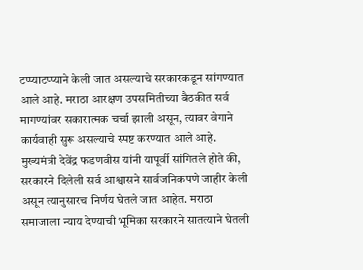टप्प्याटप्प्याने केली जात असल्याचे सरकारकडून सांगण्यात आले आहे. मराठा आरक्षण उपसमितीच्या बैठकीत सर्व मागण्यांवर सकारात्मक चर्चा झाली असून, त्यावर वेगाने कार्यवाही सुरू असल्याचे स्पष्ट करण्यात आले आहे.
मुख्यमंत्री देवेंद्र फडणवीस यांनी यापूर्वी सांगितले होते की, सरकारने दिलेली सर्व आश्वासने सार्वजनिकपणे जाहीर केली असून त्यानुसारच निर्णय घेतले जात आहेत. मराठा समाजाला न्याय देण्याची भूमिका सरकारने सातत्याने घेतली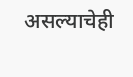असल्याचेही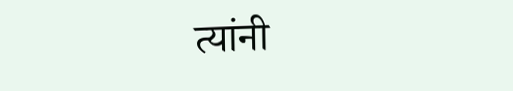त्यांनी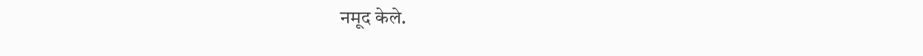नमूद केले.